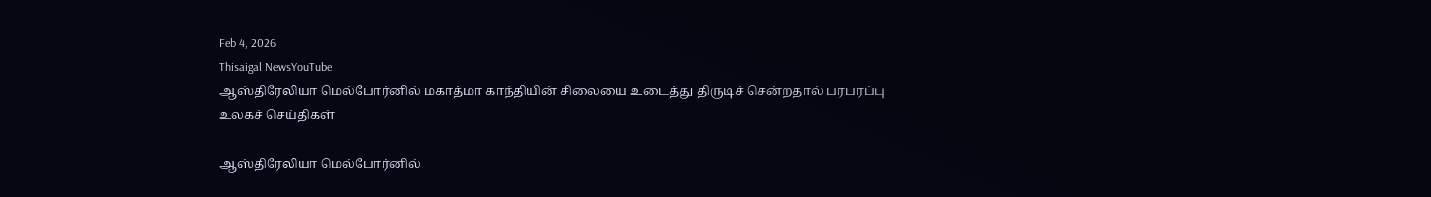Feb 4, 2026
Thisaigal NewsYouTube
ஆஸ்திரேலியா மெல்போர்னில் மகாத்மா காந்தியின் சிலையை உடைத்து திருடிச் சென்றதால் பரபரப்பு
உலகச் செய்திகள்

ஆஸ்திரேலியா மெல்போர்னில்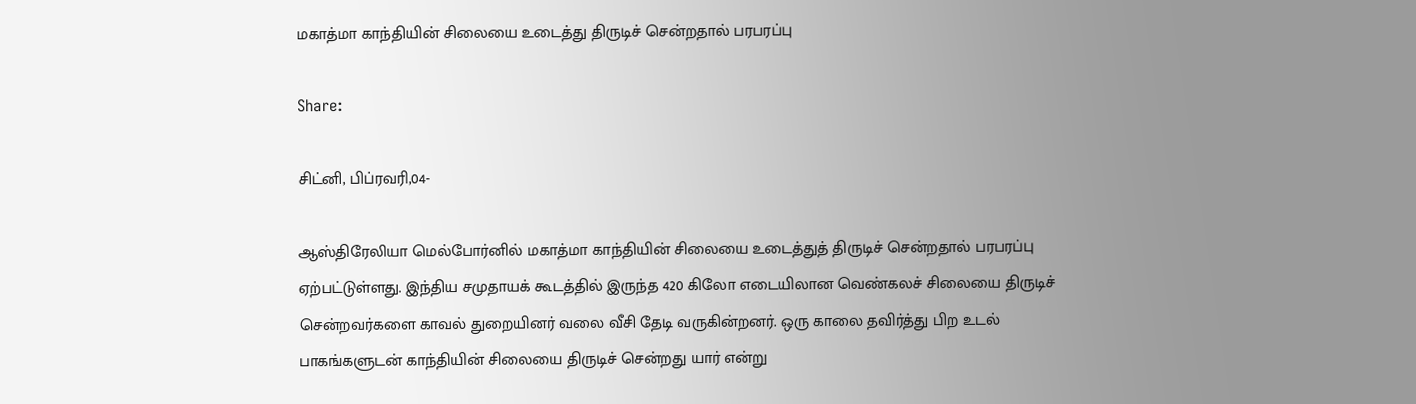மகாத்மா காந்தியின் சிலையை உடைத்து திருடிச் சென்றதால் பரபரப்பு

Share:

சிட்னி, பிப்ரவரி,04-

ஆஸ்திரேலியா மெல்போர்னில் மகாத்மா காந்தியின் சிலையை உடைத்துத் திருடிச் சென்றதால் பரபரப்பு ஏற்பட்டுள்ளது. இந்திய சமுதாயக் கூடத்தில் இருந்த 420 கிலோ எடையிலான வெண்கலச் சிலையை திருடிச் சென்றவர்களை காவல் துறையினர் வலை வீசி தேடி வருகின்றனர். ஒரு காலை தவிர்த்து பிற உடல் பாகங்களுடன் காந்தியின் சிலையை திருடிச் சென்றது யார் என்று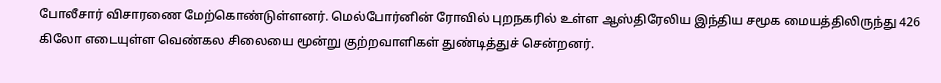போலீசார் விசாரணை மேற்கொண்டுள்ளனர். மெல்போர்னின் ரோவில் புறநகரில் உள்ள ஆஸ்திரேலிய இந்திய சமூக மையத்திலிருந்து 426 கிலோ எடையுள்ள வெண்கல சிலையை மூன்று குற்றவாளிகள் துண்டித்துச் சென்றனர்.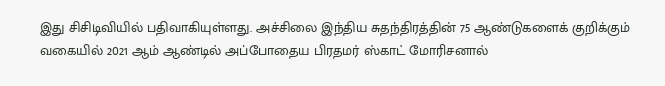இது சிசிடிவியில் பதிவாகியுள்ளது. அச்சிலை இந்திய சுதந்திரத்தின் 75 ஆண்டுகளைக் குறிக்கும் வகையில் 2021 ஆம் ஆண்டில் அப்போதைய பிரதமர் ஸ்காட் மோரிசனால்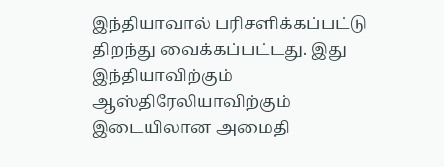இந்தியாவால் பரிசளிக்கப்பட்டு திறந்து வைக்கப்பட்டது. இது இந்தியாவிற்கும் ஆஸ்திரேலியாவிற்கும் இடையிலான அமைதி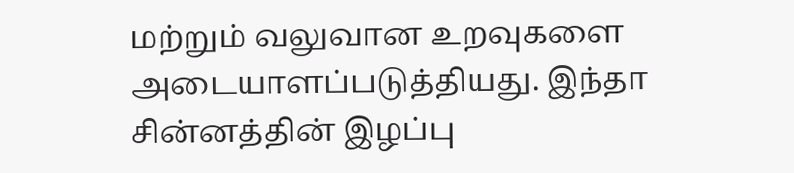மற்றும் வலுவான உறவுகளை அடையாளப்படுத்தியது. இந்தா சின்னத்தின் இழப்பு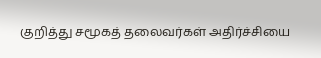குறித்து சமூகத் தலைவர்கள் அதிர்ச்சியை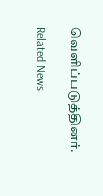வெளிப்படுத்தினர்.

Related News